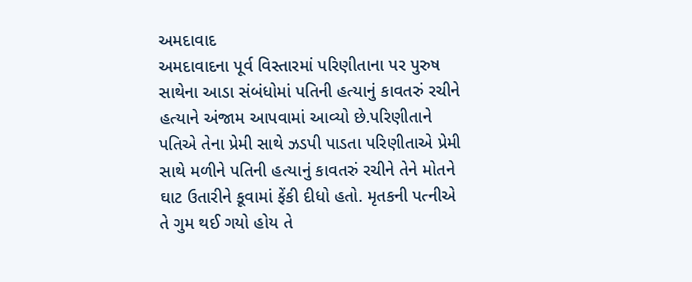અમદાવાદ
અમદાવાદના પૂર્વ વિસ્તારમાં પરિણીતાના પર પુરુષ સાથેના આડા સંબંધોમાં પતિની હત્યાનું કાવતરું રચીને હત્યાને અંજામ આપવામાં આવ્યો છે.પરિણીતાને પતિએ તેના પ્રેમી સાથે ઝડપી પાડતા પરિણીતાએ પ્રેમી સાથે મળીને પતિની હત્યાનું કાવતરું રચીને તેને મોતને ઘાટ ઉતારીને કૂવામાં ફેંકી દીધો હતો. મૃતકની પત્નીએ તે ગુમ થઈ ગયો હોય તે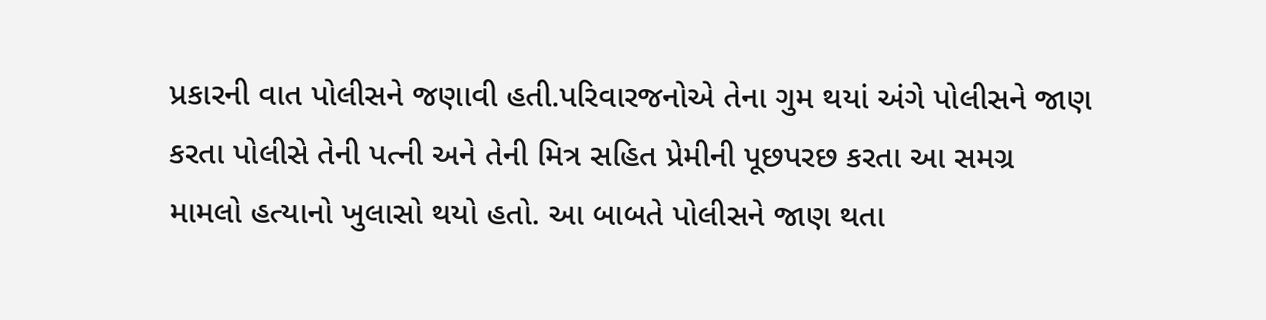પ્રકારની વાત પોલીસને જણાવી હતી.પરિવારજનોએ તેના ગુમ થયાં અંગે પોલીસને જાણ કરતા પોલીસે તેની પત્ની અને તેની મિત્ર સહિત પ્રેમીની પૂછપરછ કરતા આ સમગ્ર મામલો હત્યાનો ખુલાસો થયો હતો. આ બાબતે પોલીસને જાણ થતા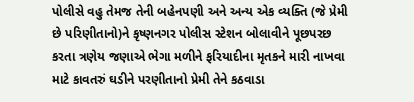પોલીસે વહુ તેમજ તેની બહેનપણી અને અન્ય એક વ્યક્તિ (જે પ્રેમી છે પરિણીતાનો)ને કૃષ્ણનગર પોલીસ સ્ટેશન બોલાવીને પૂછપરછ કરતા ત્રણેય જણાએ ભેગા મળીને ફરિયાદીના મૃતકને મારી નાખવા માટે કાવતરું ઘડીને પરણીતાનો પ્રેમી તેને કઠવાડા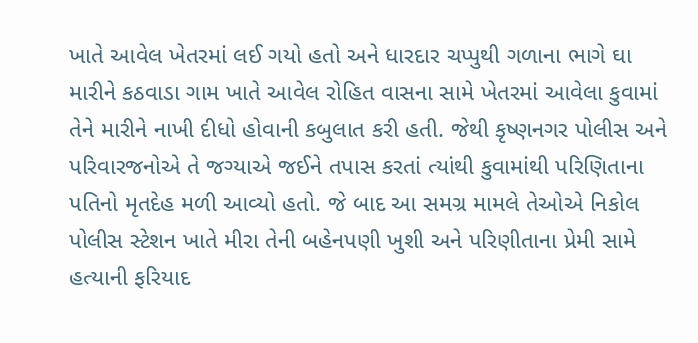ખાતે આવેલ ખેતરમાં લઈ ગયો હતો અને ધારદાર ચપ્પુથી ગળાના ભાગે ઘા મારીને કઠવાડા ગામ ખાતે આવેલ રોહિત વાસના સામે ખેતરમાં આવેલા કુવામાં તેને મારીને નાખી દીધો હોવાની કબુલાત કરી હતી. જેથી કૃષ્ણનગર પોલીસ અને પરિવારજનોએ તે જગ્યાએ જઈને તપાસ કરતાં ત્યાંથી કુવામાંથી પરિણિતાના પતિનો મૃતદેહ મળી આવ્યો હતો. જે બાદ આ સમગ્ર મામલે તેઓએ નિકોલ પોલીસ સ્ટેશન ખાતે મીરા તેની બહેનપણી ખુશી અને પરિણીતાના પ્રેમી સામે હત્યાની ફરિયાદ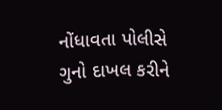નોંધાવતા પોલીસે ગુનો દાખલ કરીને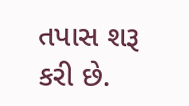તપાસ શરૂ કરી છે.